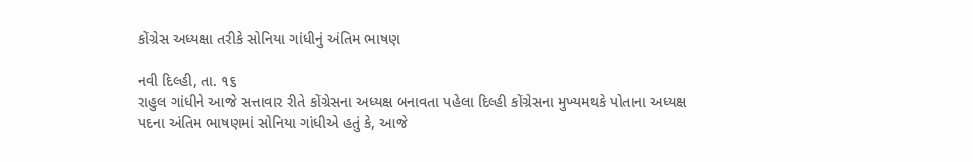કોંગ્રેસ અધ્યક્ષા તરીકે સોનિયા ગાંધીનું અંતિમ ભાષણ

નવી દિલ્હી, તા. ૧૬
રાહુલ ગાંધીને આજે સત્તાવાર રીતે કોંગ્રેસના અધ્યક્ષ બનાવતા પહેલા દિલ્હી કોંગ્રેસના મુખ્યમથકે પોતાના અધ્યક્ષ પદના અંતિમ ભાષણમાં સોનિયા ગાંધીએ હતું કે, આજે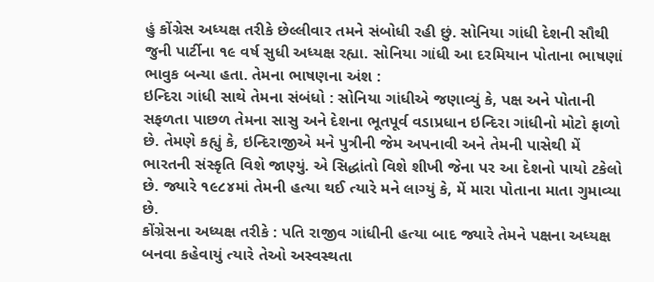હું કોંગ્રેસ અધ્યક્ષ તરીકે છેલ્લીવાર તમને સંબોધી રહી છું. સોનિયા ગાંધી દેશની સૌથી જુની પાર્ટીના ૧૯ વર્ષ સુધી અધ્યક્ષ રહ્યા. સોનિયા ગાંધી આ દરમિયાન પોતાના ભાષણાં ભાવુક બન્યા હતા. તેમના ભાષણના અંશ :
ઇન્દિરા ગાંધી સાથે તેમના સંબંધો : સોનિયા ગાંધીએ જણાવ્યું કે, પક્ષ અને પોતાની સફળતા પાછળ તેમના સાસુ અને દેશના ભૂતપૂર્વ વડાપ્રધાન ઇન્દિરા ગાંધીનો મોટો ફાળો છે. તેમણે કહ્યું કે, ઇન્દિરાજીએ મને પુત્રીની જેમ અપનાવી અને તેમની પાસેથી મેં ભારતની સંસ્કૃતિ વિશે જાણ્યું. એ સિદ્ધાંતો વિશે શીખી જેના પર આ દેશનો પાયો ટકેલો છે. જ્યારે ૧૯૮૪માં તેમની હત્યા થઈ ત્યારે મને લાગ્યું કે, મેં મારા પોતાના માતા ગુમાવ્યા છે.
કોંગ્રેસના અધ્યક્ષ તરીકે : પતિ રાજીવ ગાંધીની હત્યા બાદ જ્યારે તેમને પક્ષના અધ્યક્ષ બનવા કહેવાયું ત્યારે તેઓ અસ્વસ્થતા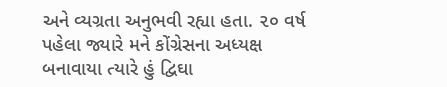અને વ્યગ્રતા અનુભવી રહ્યા હતા. ૨૦ વર્ષ પહેલા જ્યારે મને કોંગ્રેસના અધ્યક્ષ બનાવાયા ત્યારે હું દ્વિઘા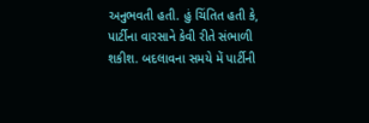અનુભવતી હતી. હું ચિંતિત હતી કે, પાર્ટીના વારસાને કેવી રીતે સંભાળી શકીશ. બદલાવના સમયે મેં પાર્ટીની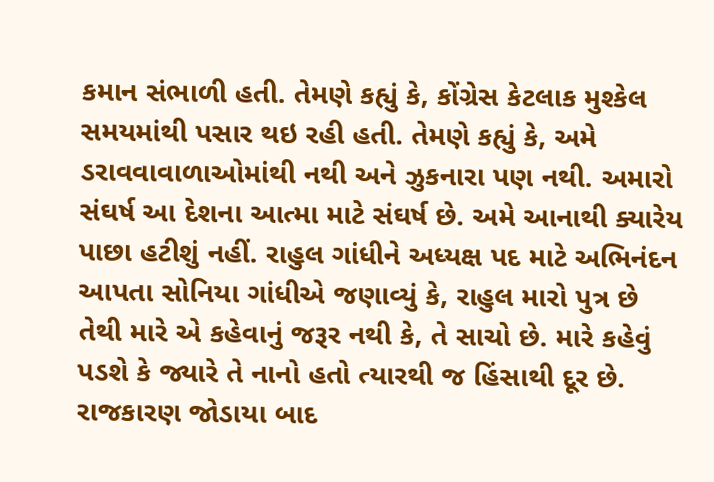કમાન સંભાળી હતી. તેમણે કહ્યું કે, કોંગ્રેસ કેટલાક મુશ્કેલ સમયમાંથી પસાર થઇ રહી હતી. તેમણે કહ્યું કે, અમે ડરાવવાવાળાઓમાંથી નથી અને ઝુકનારા પણ નથી. અમારો સંઘર્ષ આ દેશના આત્મા માટે સંઘર્ષ છે. અમે આનાથી ક્યારેય પાછા હટીશું નહીં. રાહુલ ગાંધીને અધ્યક્ષ પદ માટે અભિનંદન આપતા સોનિયા ગાંધીએ જણાવ્યું કે, રાહુલ મારો પુત્ર છે તેથી મારે એ કહેવાનું જરૂર નથી કે, તે સાચો છે. મારે કહેવું પડશે કે જ્યારે તે નાનો હતો ત્યારથી જ હિંસાથી દૂર છે. રાજકારણ જોડાયા બાદ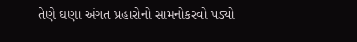તેણે ઘણા અંગત પ્રહારોનો સામનોકરવો પડ્યો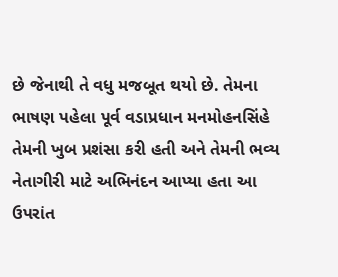છે જેનાથી તે વધુ મજબૂત થયો છે. તેમના ભાષણ પહેલા પૂર્વ વડાપ્રધાન મનમોહનસિંહે તેમની ખુબ પ્રશંસા કરી હતી અને તેમની ભવ્ય નેતાગીરી માટે અભિનંદન આપ્યા હતા આ ઉપરાંત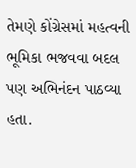તેમણે કોંગ્રેસમાં મહત્વની ભૂમિકા ભજવવા બદલ પણ અભિનંદન પાઠવ્યા હતા.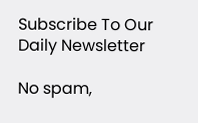Subscribe To Our Daily Newsletter

No spam,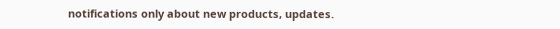notifications only about new products, updates.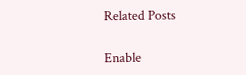Related Posts

Enable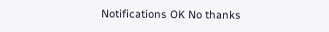Notifications OK No thanks